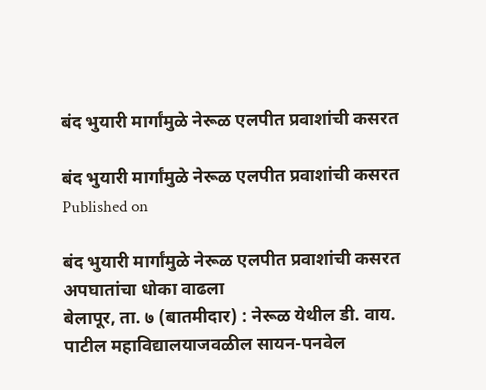बंद भुयारी मार्गांमुळे नेरूळ एलपीत प्रवाशांची कसरत

बंद भुयारी मार्गांमुळे नेरूळ एलपीत प्रवाशांची कसरत
Published on

बंद भुयारी मार्गांमुळे नेरूळ एलपीत प्रवाशांची कसरत
अपघातांचा धोका वाढला
बेलापूर, ता. ७ (बातमीदार) : नेरूळ येथील डी. वाय. पाटील महाविद्यालयाजवळील सायन-पनवेल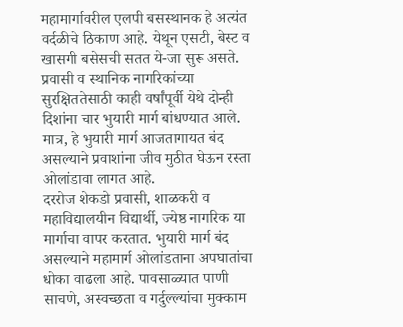महामार्गावरील एलपी बसस्थानक हे अत्यंत वर्दळीचे ठिकाण आहे. येथून एसटी, बेस्ट व खासगी बसेसची सतत ये-जा सुरू असते. प्रवासी व स्थानिक नागरिकांच्या सुरक्षिततेसाठी काही वर्षांपूर्वी येथे दोन्ही दिशांना चार भुयारी मार्ग बांधण्यात आले. मात्र, हे भुयारी मार्ग आजतागायत बंद असल्याने प्रवाशांना जीव मुठीत घेऊन रस्ता ओलांडावा लागत आहे.
दररोज शेकडो प्रवासी, शाळकरी व महाविद्यालयीन विद्यार्थी, ज्येष्ठ नागरिक या मार्गाचा वापर करतात. भुयारी मार्ग बंद असल्याने महामार्ग ओलांडताना अपघातांचा धोका वाढला आहे. पावसाळ्यात पाणी साचणे, अस्वच्छता व गर्दुल्ल्यांचा मुक्काम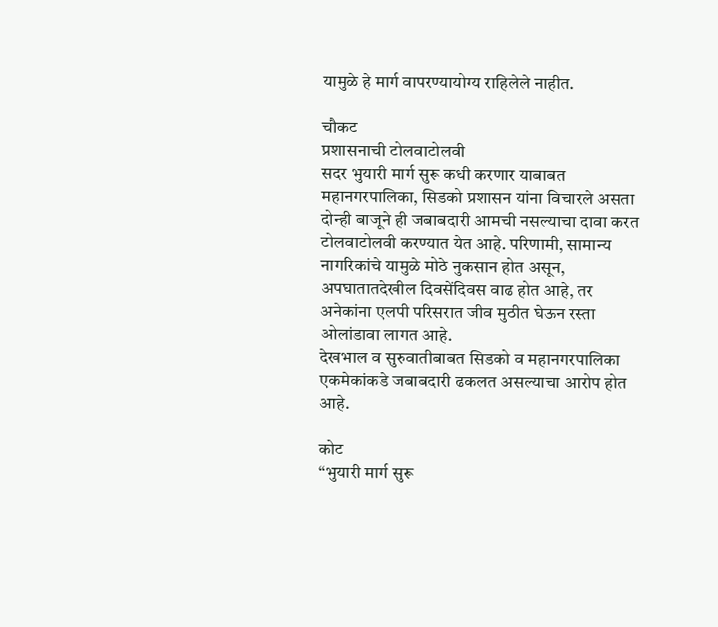यामुळे हे मार्ग वापरण्यायोग्य राहिलेले नाहीत.

चौकट
प्रशासनाची टोलवाटोलवी
सदर भुयारी मार्ग सुरू कधी करणार याबाबत महानगरपालिका, सिडको प्रशासन यांना विचारले असता दोन्ही बाजूने ही जबाबदारी आमची नसल्याचा दावा करत टोलवाटोलवी करण्यात येत आहे. परिणामी, सामान्य नागरिकांचे यामुळे मोठे नुकसान होत असून, अपघातातदेखील दिवसेंदिवस वाढ होत आहे, तर अनेकांना एलपी परिसरात जीव मुठीत घेऊन रस्ता ओलांडावा लागत आहे.
देखभाल व सुरुवातीबाबत सिडको व महानगरपालिका एकमेकांकडे जबाबदारी ढकलत असल्याचा आरोप होत आहे.

कोट
“भुयारी मार्ग सुरू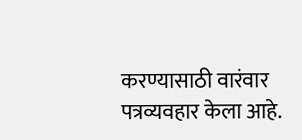करण्यासाठी वारंवार पत्रव्यवहार केला आहे.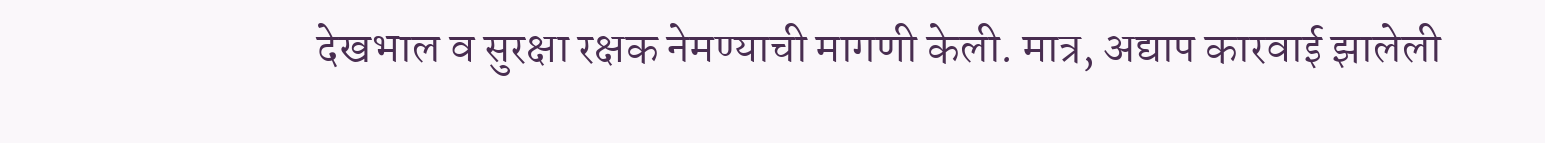देखभाल व सुरक्षा रक्षक नेमण्याची मागणी केली. मात्र, अद्याप कारवाई झालेली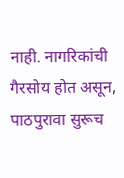नाही. नागरिकांची गैरसोय होत असून, पाठपुरावा सुरूच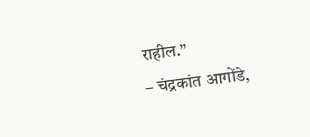राहील.”
– चंद्रकांत आगोंडे,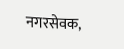नगरसेवक,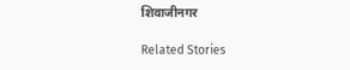शिवाजीनगर

Related Stories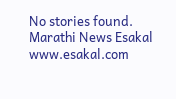No stories found.
Marathi News Esakal
www.esakal.com